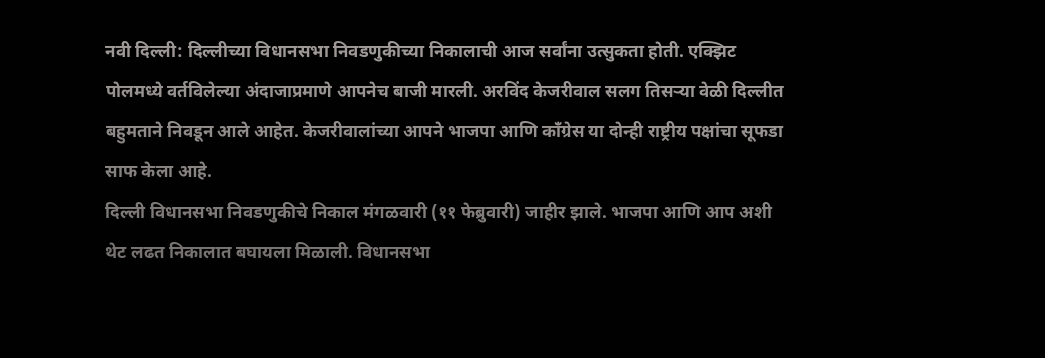नवी दिल्ली: दिल्लीच्या विधानसभा निवडणुकीच्या निकालाची आज सर्वांना उत्सुकता होती. एक्झिट पोलमध्ये वर्तविलेल्या अंदाजाप्रमाणे आपनेच बाजी मारली. अरविंद केजरीवाल सलग तिसऱ्या वेळी दिल्लीत बहुमताने निवडून आले आहेत. केजरीवालांच्या आपने भाजपा आणि काँग्रेस या दोन्ही राष्ट्रीय पक्षांचा सूफडा साफ केला आहे.
दिल्ली विधानसभा निवडणुकीचे निकाल मंगळवारी (११ फेब्रुवारी) जाहीर झाले. भाजपा आणि आप अशी थेट लढत निकालात बघायला मिळाली. विधानसभा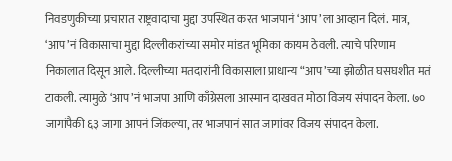निवडणुकीच्या प्रचारात राष्ट्रवादाचा मुद्दा उपस्थित करत भाजपानं ‘आप’ला आव्हान दिलं. मात्र, ‘आप’नं विकासाचा मुद्दा दिल्लीकरांच्या समोर मांडत भूमिका कायम ठेवली. त्याचे परिणाम निकालात दिसून आले. दिल्लीच्या मतदारांनी विकासाला प्राधान्य “आप’च्या झोळीत घसघशीत मतं टाकली. त्यामुळे ‘आप’नं भाजपा आणि काँग्रेसला आस्मान दाखवत मोठा विजय संपादन केला. ७० जागांपैकी ६३ जागा आपनं जिंकल्या, तर भाजपानं सात जागांवर विजय संपादन केला.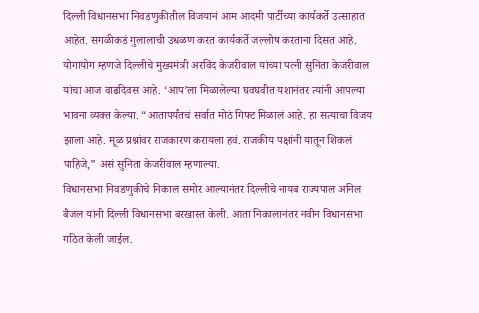दिल्ली विधानसभा निवडणुकीतील विजयानं आम आदमी पार्टीच्या कार्यकर्ते उत्साहात आहेत. सगळीकडं गुलालाची उधळण करत कार्यकर्ते जल्लोष करताना दिसत आहे. योगायोग म्हणजे दिल्लीचे मुख्यमंत्री अरविंद केजरीवाल यांच्या पत्नी सुनिता केजरीवाल यांचा आज वाढदिवस आहे. ‘आप’ला मिळालेल्या घवघवीत यशानंतर त्यांनी आपल्या भावना व्यक्त केल्या. “आतापर्यंतचं सर्वात मोठं गिफ्ट मिळालं आहे. हा सत्याचा विजय झाला आहे. मूळ प्रश्नांवर राजकारण करायला हवं. राजकीय पक्षांनी यातून शिकलं पाहिजे,” असं सुनिता केजरीवाल म्हणाल्या.
विधानसभा निवडणुकीचे निकाल समोर आल्यानंतर दिल्लीचे नायब राज्यपाल अनिल बैजल यांनी दिल्ली विधानसभा बरखास्त केली. आता निकालानंतर नवीन विधानसभा गठित केली जाईल.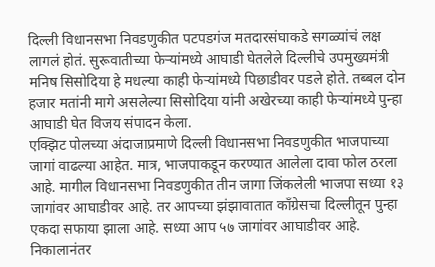दिल्ली विधानसभा निवडणुकीत पटपडगंज मतदारसंघाकडे सगळ्यांचं लक्ष लागलं होतं. सुरूवातीच्या फेऱ्यांमध्ये आघाडी घेतलेले दिल्लीचे उपमुख्यमंत्री मनिष सिसोदिया हे मधल्या काही फेऱ्यांमध्ये पिछाडीवर पडले होते. तब्बल दोन हजार मतांनी मागे असलेल्या सिसोदिया यांनी अखेरच्या काही फेऱ्यांमध्ये पुन्हा आघाडी घेत विजय संपादन केला.
एक्झिट पोलच्या अंदाजाप्रमाणे दिल्ली विधानसभा निवडणुकीत भाजपाच्या जागां वाढल्या आहेत. मात्र, भाजपाकडून करण्यात आलेला दावा फोल ठरला आहे. मागील विधानसभा निवडणुकीत तीन जागा जिंकलेली भाजपा सध्या १३ जागांवर आघाडीवर आहे. तर आपच्या झंझावातात काँग्रेसचा दिल्लीतून पुन्हा एकदा सफाया झाला आहे. सध्या आप ५७ जागांवर आघाडीवर आहे.
निकालानंतर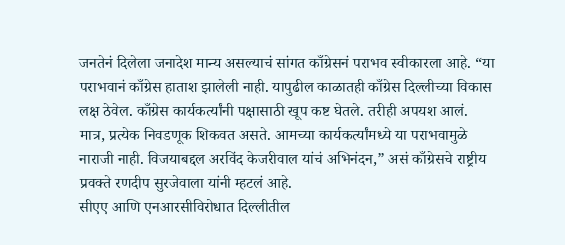जनतेनं दिलेला जनादेश मान्य असल्याचं सांगत काँग्रेसनं पराभव स्वीकारला आहे. “या पराभवानं काँग्रेस हाताश झालेली नाही. यापुढील काळातही काँग्रेस दिल्लीच्या विकास लक्ष ठेवेल. काँग्रेस कार्यकर्त्यांनी पक्षासाठी खूप कष्ट घेतले. तरीही अपयश आलं. मात्र, प्रत्येक निवडणूक शिकवत असते. आमच्या कार्यकर्त्यांमध्ये या पराभवामुळे नाराजी नाही. विजयाबद्दल अरविंद केजरीवाल यांचं अभिनंदन,” असं काँग्रेसचे राष्ट्रीय प्रवक्ते रणदीप सुरजेवाला यांनी म्हटलं आहे.
सीएए आणि एनआरसीविरोधात दिल्लीतील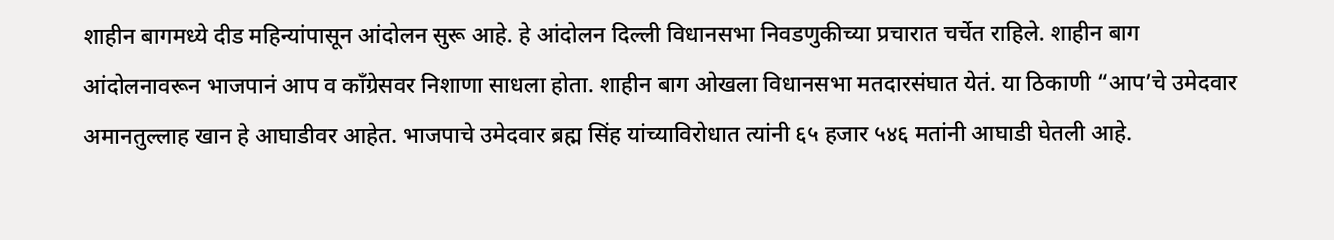शाहीन बागमध्ये दीड महिन्यांपासून आंदोलन सुरू आहे. हे आंदोलन दिल्ली विधानसभा निवडणुकीच्या प्रचारात चर्चेत राहिले. शाहीन बाग आंदोलनावरून भाजपानं आप व काँग्रेसवर निशाणा साधला होता. शाहीन बाग ओखला विधानसभा मतदारसंघात येतं. या ठिकाणी “आप’चे उमेदवार अमानतुल्लाह खान हे आघाडीवर आहेत. भाजपाचे उमेदवार ब्रह्म सिंह यांच्याविरोधात त्यांनी ६५ हजार ५४६ मतांनी आघाडी घेतली आहे.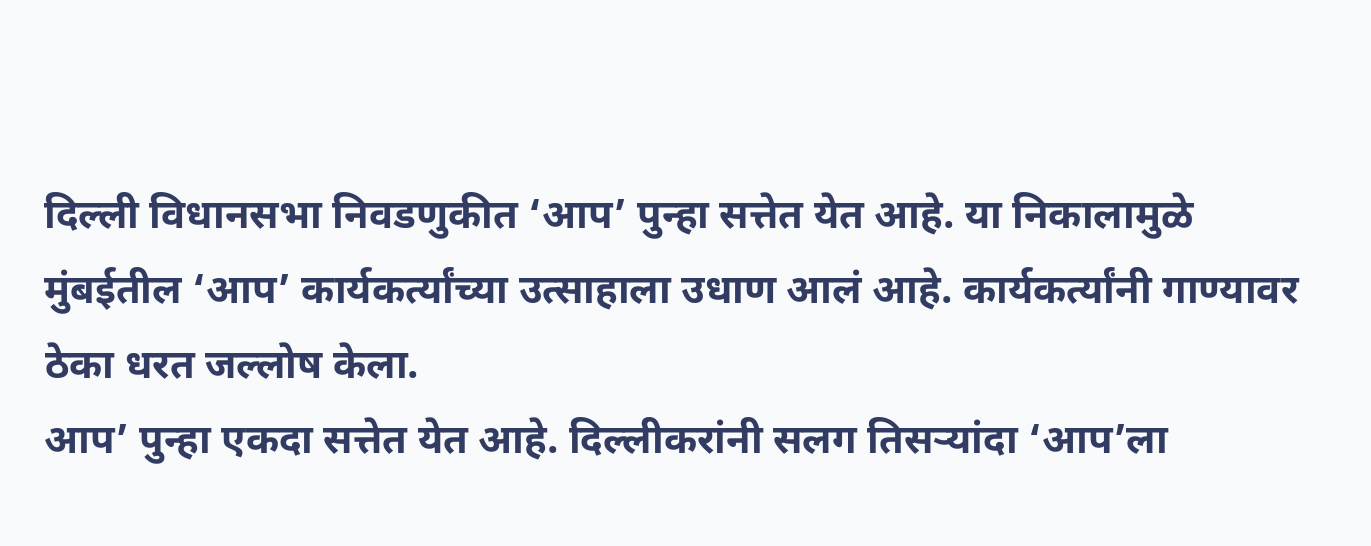दिल्ली विधानसभा निवडणुकीत ‘आप’ पुन्हा सत्तेत येत आहे. या निकालामुळे मुंबईतील ‘आप’ कार्यकर्त्यांच्या उत्साहाला उधाण आलं आहे. कार्यकर्त्यांनी गाण्यावर ठेका धरत जल्लोष केला.
आप’ पुन्हा एकदा सत्तेत येत आहे. दिल्लीकरांनी सलग तिसऱ्यांदा ‘आप’ला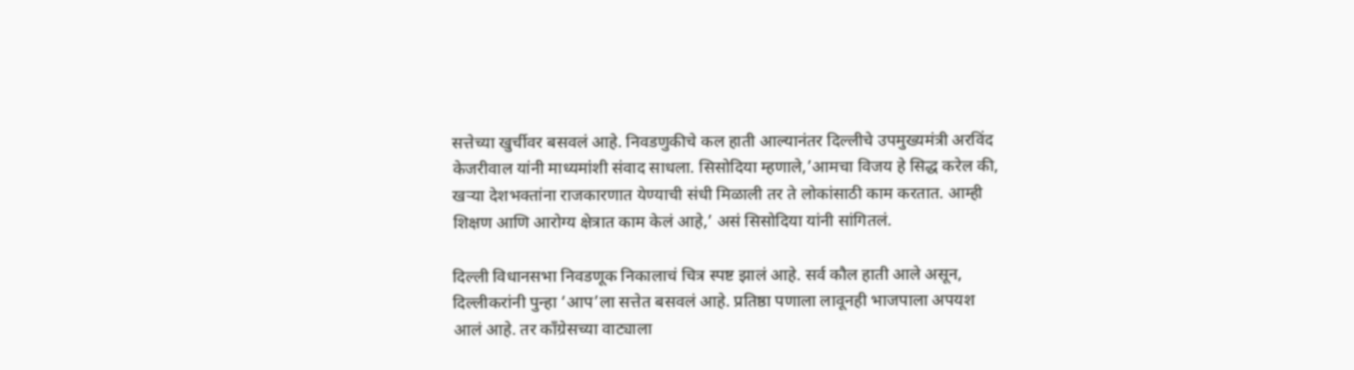सत्तेच्या खुर्चीवर बसवलं आहे. निवडणुकीचे कल हाती आल्यानंतर दिल्लीचे उपमुख्यमंत्री अरविंद केजरीवाल यांनी माध्यमांशी संवाद साधला. सिसोदिया म्हणाले,’आमचा विजय हे सिद्ध करेल की, खऱ्या देशभक्तांना राजकारणात येण्याची संधी मिळाली तर ते लोकांसाठी काम करतात. आम्ही शिक्षण आणि आरोग्य क्षेत्रात काम केलं आहे,’ असं सिसोदिया यांनी सांगितलं.

दिल्ली विधानसभा निवडणूक निकालाचं चित्र स्पष्ट झालं आहे. सर्व कौल हाती आले असून, दिल्लीकरांनी पुन्हा ‘आप’ला सत्तेत बसवलं आहे. प्रतिष्ठा पणाला लावूनही भाजपाला अपयश आलं आहे. तर काँग्रेसच्या वाट्याला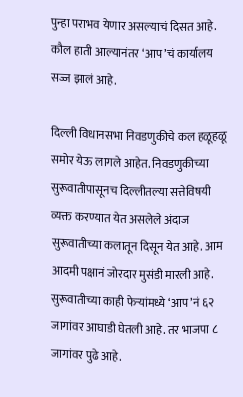पुन्हा पराभव येणार असल्याचं दिसत आहे. कौल हाती आल्यानंतर ‘आप’चं कार्यालय सज्ज झालं आहे.

दिल्ली विधानसभा निवडणुकीचे कल हळूहळू समोर येऊ लागले आहेत. निवडणुकीच्या सुरूवातीपासूनच दिल्लीतल्या सत्तेविषयी व्यक्त करण्यात येत असलेले अंदाज सुरूवातीच्या कलातून दिसून येत आहे. आम आदमी पक्षानं जोरदार मुसंडी मारली आहे. सुरूवातीच्या काही फेऱ्यांमध्ये ‘आप’नं ६२ जागांवर आघाडी घेतली आहे. तर भाजपा ८ जागांवर पुढे आहे.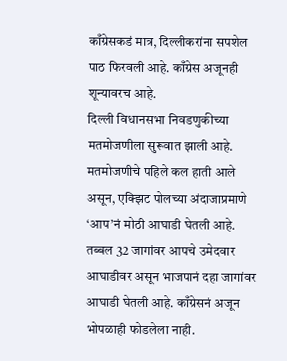काँग्रेसकडं मात्र, दिल्लीकरांना सपशेल पाठ फिरवली आहे. काँग्रेस अजूनही शून्यावरच आहे.
दिल्ली विधानसभा निवडणुकीच्या मतमोजणीला सुरूवात झाली आहे. मतमोजणीचे पहिले कल हाती आले असून, एक्झिट पोलच्या अंदाजाप्रमाणे ‘आप’नं मोठी आघाडी घेतली आहे. तब्बल 32 जागांवर आपचे उमेदवार आघाडीवर असून भाजपानं दहा जागांवर आघाडी घेतली आहे. काँग्रेसनं अजून भोपळाही फोडलेला नाही.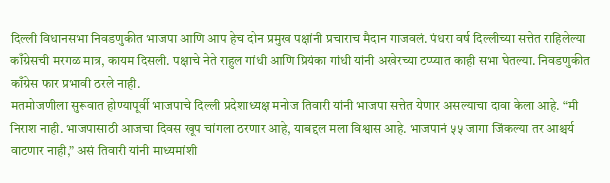दिल्ली विधानसभा निवडणुकीत भाजपा आणि आप हेच दोन प्रमुख पक्षांनी प्रचाराच मैदान गाजवलं. पंधरा वर्ष दिल्लीच्या सत्तेत राहिलेल्या काँग्रेसची मरगळ मात्र, कायम दिसली. पक्षाचे नेते राहुल गांधी आणि प्रियंका गांधी यांनी अखेरच्या टप्प्यात काही सभा घेतल्या. निवडणुकीत काँग्रेस फार प्रभावी ठरले नाही.
मतमोजणीला सुरूवात होण्यापूर्वी भाजपाचे दिल्ली प्रदेशाध्यक्ष मनोज तिवारी यांनी भाजपा सत्तेत येणार असल्याचा दावा केला आहे. “मी निराश नाही. भाजपासाठी आजचा दिवस खूप चांगला ठरणार आहे, याबद्दल मला विश्वास आहे. भाजपानं ५५ जागा जिंकल्या तर आश्चर्य वाटणार नाही,” असं तिवारी यांनी माध्यमांशी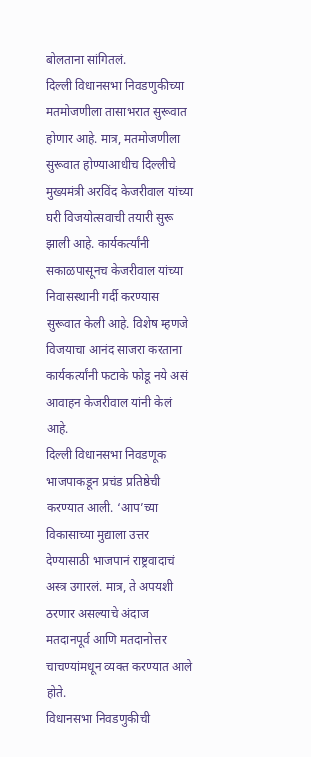बोलताना सांगितलं.
दिल्ली विधानसभा निवडणुकीच्या मतमोजणीला तासाभरात सुरूवात होणार आहे. मात्र, मतमोजणीला सुरूवात होण्याआधीच दिल्लीचे मुख्यमंत्री अरविंद केजरीवाल यांच्या घरी विजयोत्सवाची तयारी सुरू झाली आहे. कार्यकर्त्यांनी सकाळपासूनच केजरीवाल यांच्या निवासस्थानी गर्दी करण्यास सुरूवात केली आहे. विशेष म्हणजे विजयाचा आनंद साजरा करताना कार्यकर्त्यांनी फटाके फोडू नये असं आवाहन केजरीवाल यांनी केलं आहे.
दिल्ली विधानसभा निवडणूक भाजपाकडून प्रचंड प्रतिष्ठेची करण्यात आली. ‘आप’च्या विकासाच्या मुद्याला उत्तर देण्यासाठी भाजपानं राष्ट्रवादाचं अस्त्र उगारलं. मात्र, ते अपयशी ठरणार असल्याचे अंदाज मतदानपूर्व आणि मतदानोत्तर चाचण्यांमधून व्यक्त करण्यात आले होते.
विधानसभा निवडणुकीची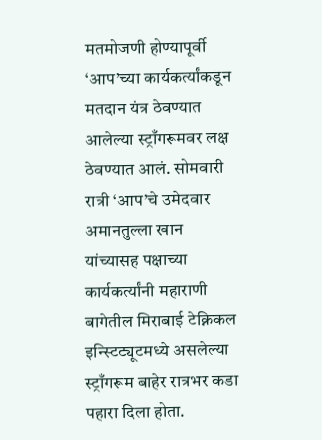मतमोजणी होण्यापूर्वी ‘आप’च्या कार्यकर्त्यांकडून मतदान यंत्र ठेवण्यात आलेल्या स्ट्राँगरूमवर लक्ष ठेवण्यात आलं. सोमवारी रात्री ‘आप’चे उमेदवार अमानतुल्ला खान यांच्यासह पक्षाच्या कार्यकर्त्यांनी महाराणी बागेतील मिराबाई टेक्निकल इन्स्टिट्यूटमध्ये असलेल्या स्ट्राँगरूम बाहेर रात्रभर कडा पहारा दिला होता.